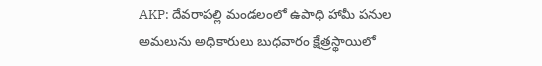AKP: దేవరాపల్లి మండలంలో ఉపాధి హామీ పనుల అమలును అధికారులు బుధవారం క్షేత్రస్థాయిలో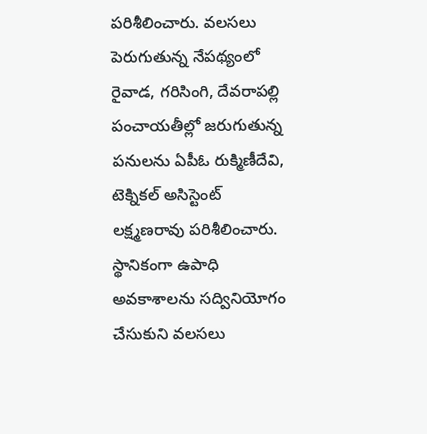పరిశీలించారు. వలసలు పెరుగుతున్న నేపథ్యంలో రైవాడ, గరిసింగి, దేవరాపల్లి పంచాయతీల్లో జరుగుతున్న పనులను ఏపీఓ రుక్మిణీదేవి, టెక్నికల్ అసిస్టెంట్ లక్ష్మణరావు పరిశీలించారు. స్థానికంగా ఉపాధి అవకాశాలను సద్వినియోగం చేసుకుని వలసలు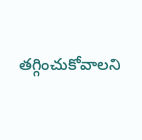తగ్గించుకోవాలని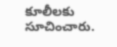కూలీలకు సూచించారు.